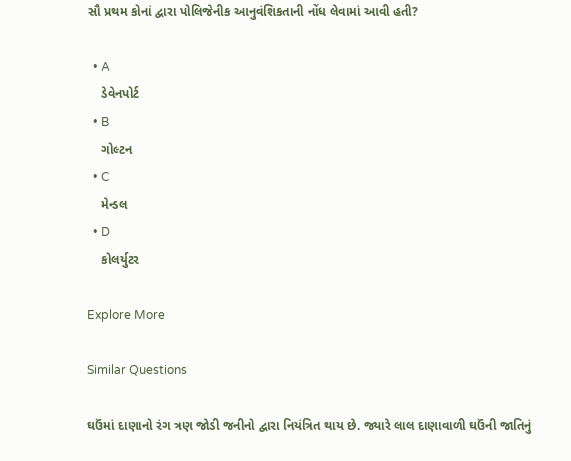સૌ પ્રથમ કોનાં દ્વારા પોલિજેનીક આનુવંશિકતાની નોંધ લેવામાં આવી હતી?

  • A
    ડેવેનપોર્ટ
  • B
    ગોલ્ટન
  • C
    મેન્ડલ
  • D
    કોલર્યુટર

Explore More

Similar Questions

ઘઉંમાં દાણાનો રંગ ત્રણ જોડી જનીનો દ્વારા નિયંત્રિત થાય છે. જ્યારે લાલ દાણાવાળી ઘઉંની જાતિનું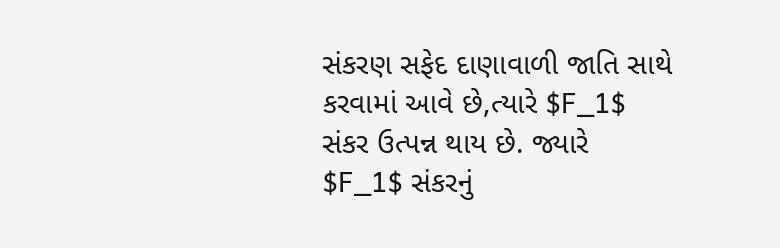સંકરણ સફેદ દાણાવાળી જાતિ સાથે કરવામાં આવે છે,ત્યારે $F_1$ સંકર ઉત્પન્ન થાય છે. જ્યારે $F_1$ સંકરનું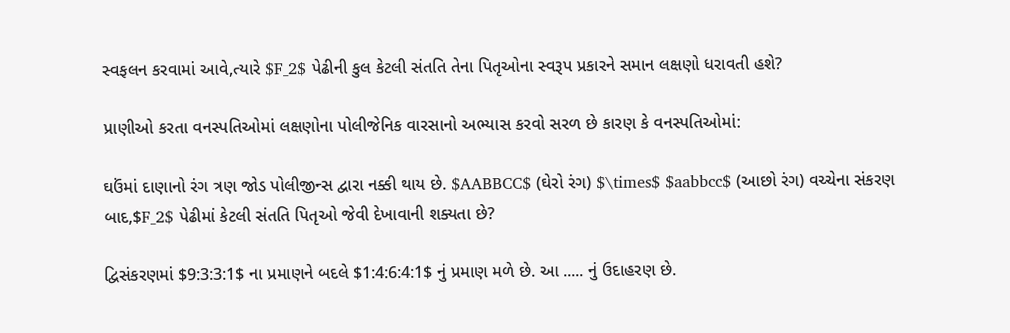સ્વફલન કરવામાં આવે,ત્યારે $F_2$ પેઢીની કુલ કેટલી સંતતિ તેના પિતૃઓના સ્વરૂપ પ્રકારને સમાન લક્ષણો ધરાવતી હશે?

પ્રાણીઓ કરતા વનસ્પતિઓમાં લક્ષણોના પોલીજેનિક વારસાનો અભ્યાસ કરવો સરળ છે કારણ કે વનસ્પતિઓમાં:

ઘઉંમાં દાણાનો રંગ ત્રણ જોડ પોલીજીન્સ દ્વારા નક્કી થાય છે. $AABBCC$ (ઘેરો રંગ) $\times$ $aabbcc$ (આછો રંગ) વચ્ચેના સંકરણ બાદ,$F_2$ પેઢીમાં કેટલી સંતતિ પિતૃઓ જેવી દેખાવાની શક્યતા છે?

દ્વિસંકરણમાં $9:3:3:1$ ના પ્રમાણને બદલે $1:4:6:4:1$ નું પ્રમાણ મળે છે. આ ..... નું ઉદાહરણ છે.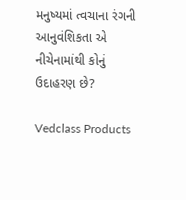મનુષ્યમાં ત્વચાના રંગની આનુવંશિકતા એ નીચેનામાંથી કોનું ઉદાહરણ છે?

Vedclass Products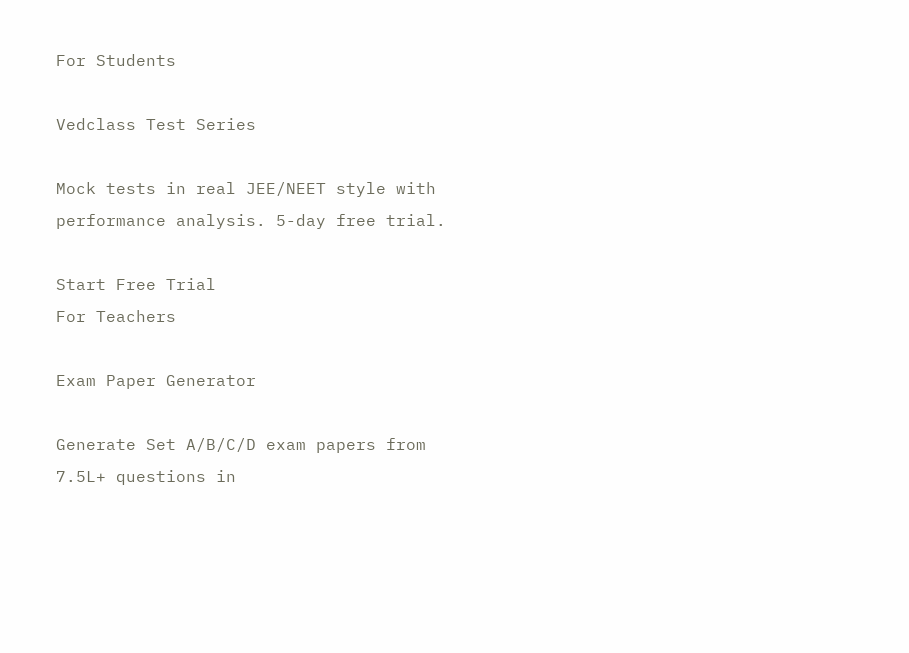For Students

Vedclass Test Series

Mock tests in real JEE/NEET style with performance analysis. 5-day free trial.

Start Free Trial
For Teachers

Exam Paper Generator

Generate Set A/B/C/D exam papers from 7.5L+ questions in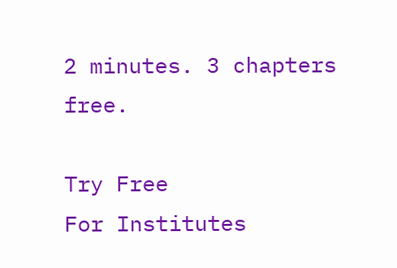2 minutes. 3 chapters free.

Try Free
For Institutes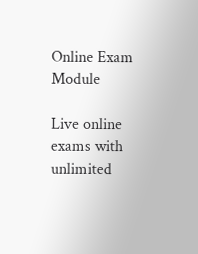Online Exam Module

Live online exams with unlimited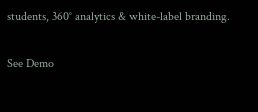students, 360° analytics & white-label branding.

See Demo